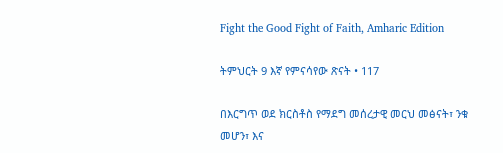Fight the Good Fight of Faith, Amharic Edition

ትምህርት 9 እኛ የምናሳየው ጽናት • 117

በእርግጥ ወደ ክርስቶስ የማደግ መሰረታዊ መርህ መፅናት፣ ንቁ መሆን፣ እና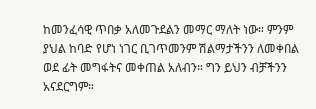ከመንፈሳዊ ጥበቃ አለመጉደልን መማር ማለት ነው። ምንም ያህል ከባድ የሆነ ነገር ቢገጥመንም ሽልማታችንን ለመቀበል ወደ ፊት መግፋትና መቀጠል አለብን። ግን ይህን ብቻችንን አናደርግም።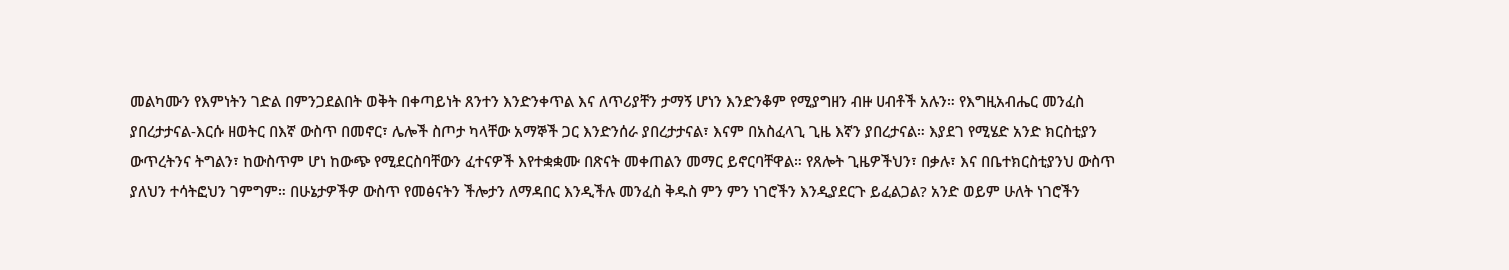መልካሙን የእምነትን ገድል በምንጋደልበት ወቅት በቀጣይነት ጸንተን እንድንቀጥል እና ለጥሪያቸን ታማኝ ሆነን እንድንቆም የሚያግዘን ብዙ ሀብቶች አሉን። የእግዚአብሔር መንፈስ ያበረታታናል-እርሱ ዘወትር በእኛ ውስጥ በመኖር፣ ሌሎች ስጦታ ካላቸው አማኞች ጋር እንድንሰራ ያበረታታናል፣ እናም በአስፈላጊ ጊዜ እኛን ያበረታናል። እያደገ የሚሄድ አንድ ክርስቲያን ውጥረትንና ትግልን፣ ከውስጥም ሆነ ከውጭ የሚደርስባቸውን ፈተናዎች እየተቋቋሙ በጽናት መቀጠልን መማር ይኖርባቸዋል። የጸሎት ጊዜዎችህን፣ በቃሉ፣ እና በቤተክርስቲያንህ ውስጥ ያለህን ተሳትፎህን ገምግም። በሁኔታዎችዎ ውስጥ የመፅናትን ችሎታን ለማዳበር እንዲችሉ መንፈስ ቅዱስ ምን ምን ነገሮችን እንዲያደርጉ ይፈልጋል? አንድ ወይም ሁለት ነገሮችን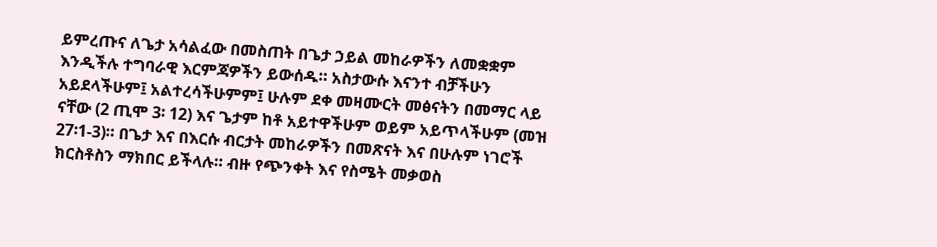ይምረጡና ለጌታ አሳልፈው በመስጠት በጌታ ኃይል መከራዎችን ለመቋቋም እንዲችሉ ተግባራዊ እርምጃዎችን ይውሰዱ። አስታውሱ እናንተ ብቻችሁን አይደላችሁም፤ አልተረሳችሁምም፤ ሁሉም ደቀ መዛሙርት መፅናትን በመማር ላይ ናቸው (2 ጢሞ 3፡ 12) እና ጌታም ከቶ አይተዋችሁም ወይም አይጥላችሁም (መዝ 27፡1-3)። በጌታ እና በእርሱ ብርታት መከራዎችን በመጽናት እና በሁሉም ነገሮች ክርስቶስን ማክበር ይችላሉ። ብዙ የጭንቀት እና የስሜት መቃወስ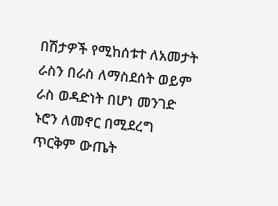በሽታዎች የሚከሰቱተ ለአመታት ራስን በራስ ለማስደሰት ወይም ራስ ወዳድነት በሆነ መንገድ ኑሮን ለመኖር በሚደረግ ጥርቅም ውጤት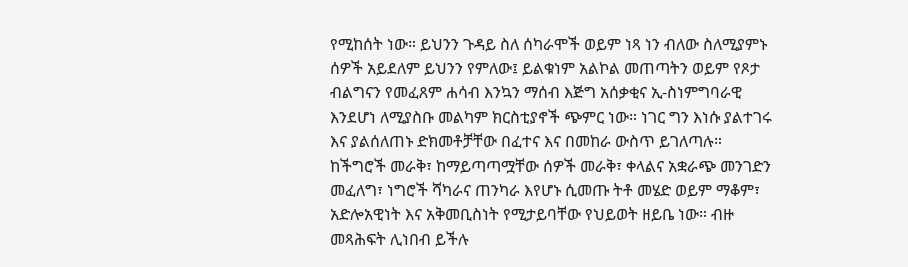የሚከሰት ነው። ይህንን ጉዳይ ስለ ሰካራሞች ወይም ነጻ ነን ብለው ስለሚያምኑ ሰዎች አይደለም ይህንን የምለው፤ ይልቁነም አልኮል መጠጣትን ወይም የጾታ ብልግናን የመፈጸም ሐሳብ እንኳን ማሰብ እጅግ አሰቃቂና ኢ-ስነምግባራዊ እንደሆነ ለሚያስቡ መልካም ክርስቲያኖች ጭምር ነው። ነገር ግን እነሱ ያልተገሩ እና ያልሰለጠኑ ድክመቶቻቸው በፈተና እና በመከራ ውስጥ ይገለጣሉ። ከችግሮች መራቅ፣ ከማይጣጣሟቸው ሰዎች መራቅ፣ ቀላልና አቋራጭ መንገድን መፈለግ፣ ነግሮች ሻካራና ጠንካራ እየሆኑ ሲመጡ ትቶ መሄድ ወይም ማቆም፣ አድሎአዊነት እና አቅመቢስነት የሚታይባቸው የህይወት ዘይቤ ነው። ብዙ መጻሕፍት ሊነበብ ይችሉ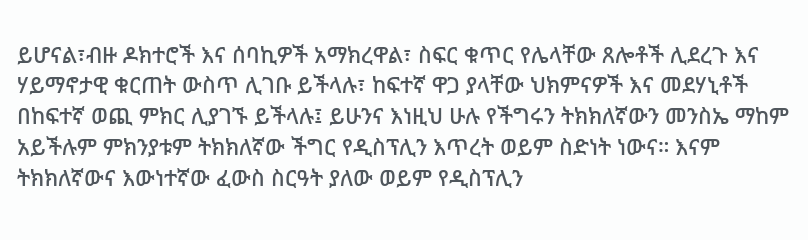ይሆናል፣ብዙ ዶክተሮች እና ሰባኪዎች አማክረዋል፣ ስፍር ቁጥር የሌላቸው ጸሎቶች ሊደረጉ እና ሃይማኖታዊ ቁርጠት ውስጥ ሊገቡ ይችላሉ፣ ከፍተኛ ዋጋ ያላቸው ህክምናዎች እና መደሃኒቶች በከፍተኛ ወጪ ምክር ሊያገኙ ይችላሉ፤ ይሁንና እነዚህ ሁሉ የችግሩን ትክክለኛውን መንስኤ ማከም አይችሉም ምክንያቱም ትክክለኛው ችግር የዲስፕሊን እጥረት ወይም ስድነት ነውና። እናም ትክክለኛውና እውነተኛው ፈውስ ስርዓት ያለው ወይም የዲስፕሊን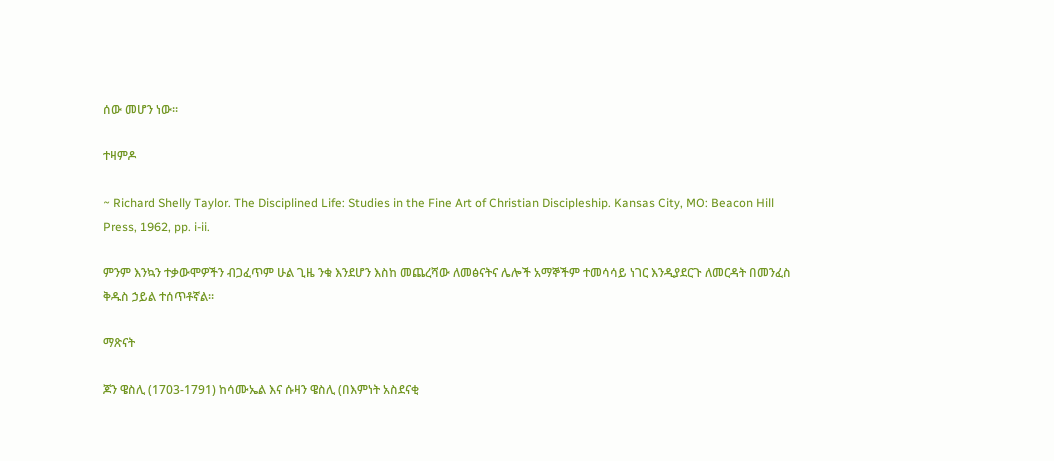ሰው መሆን ነው።

ተዛምዶ

~ Richard Shelly Taylor. The Disciplined Life: Studies in the Fine Art of Christian Discipleship. Kansas City, MO: Beacon Hill Press, 1962, pp. i-ii.

ምንም እንኳን ተቃውሞዎችን ብጋፈጥም ሁል ጊዜ ንቁ እንደሆን እስከ መጨረሻው ለመፅናትና ሌሎች አማኞችም ተመሳሳይ ነገር እንዲያደርጉ ለመርዳት በመንፈስ ቅዱስ ኃይል ተሰጥቶኛል።

ማጽናት

ጆን ዌስሊ (1703-1791) ከሳሙኤል እና ሱዛን ዌስሊ (በእምነት አስደናቂ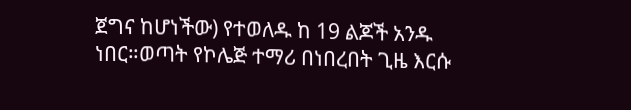ጀግና ከሆነችው) የተወለዱ ከ 19 ልጆች አንዱ ነበር።ወጣት የኮሌጅ ተማሪ በነበረበት ጊዜ እርሱ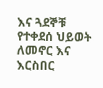እና ጓደኞቹ የተቀደሰ ህይወት ለመኖር እና እርስበር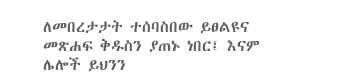ለመበረታታት ተሰባስበው ይፀልዩና መጽሐፍ ቅዱስን ያጠኑ ነበር፤ እናም ሌሎች ይህንን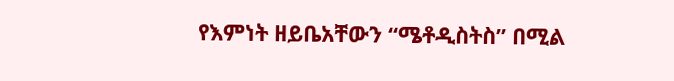የእምነት ዘይቤአቸውን “ሜቶዲስትስ” በሚል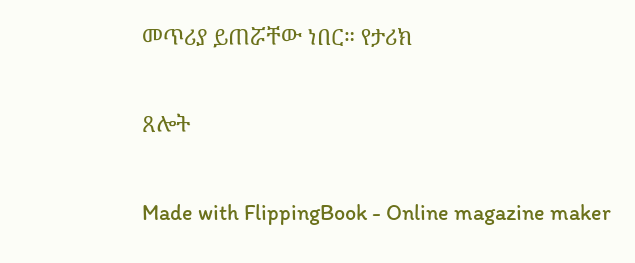መጥሪያ ይጠሯቸው ነበር። የታሪክ

ጸሎት

Made with FlippingBook - Online magazine maker